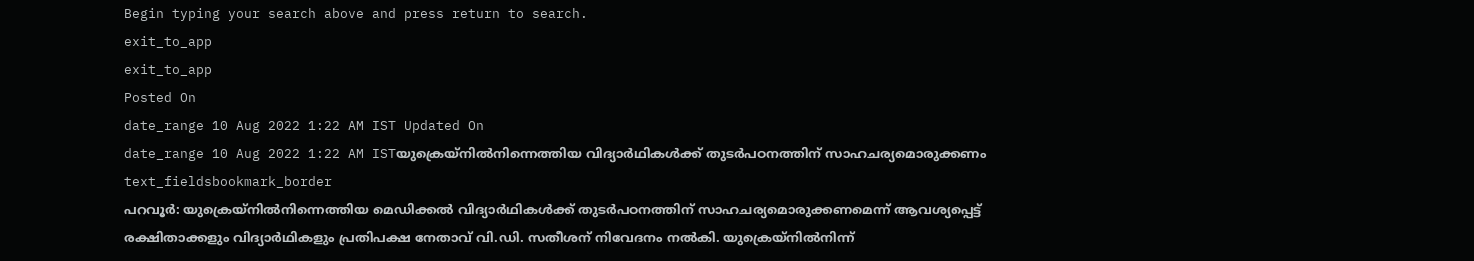Begin typing your search above and press return to search.
exit_to_app
exit_to_app
Posted On
date_range 10 Aug 2022 1:22 AM IST Updated On
date_range 10 Aug 2022 1:22 AM ISTയുക്രെയ്നിൽനിന്നെത്തിയ വിദ്യാർഥികൾക്ക് തുടർപഠനത്തിന് സാഹചര്യമൊരുക്കണം
text_fieldsbookmark_border
പറവൂർ: യുക്രെയ്നിൽനിന്നെത്തിയ മെഡിക്കൽ വിദ്യാർഥികൾക്ക് തുടർപഠനത്തിന് സാഹചര്യമൊരുക്കണമെന്ന് ആവശ്യപ്പെട്ട് രക്ഷിതാക്കളും വിദ്യാർഥികളും പ്രതിപക്ഷ നേതാവ് വി.ഡി. സതീശന് നിവേദനം നൽകി. യുക്രെയ്നിൽനിന്ന്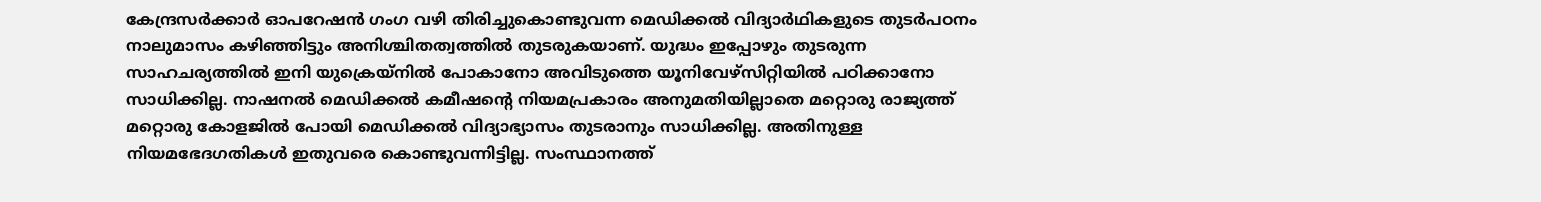കേന്ദ്രസർക്കാർ ഓപറേഷൻ ഗംഗ വഴി തിരിച്ചുകൊണ്ടുവന്ന മെഡിക്കൽ വിദ്യാർഥികളുടെ തുടർപഠനം നാലുമാസം കഴിഞ്ഞിട്ടും അനിശ്ചിതത്വത്തിൽ തുടരുകയാണ്. യുദ്ധം ഇപ്പോഴും തുടരുന്ന സാഹചര്യത്തിൽ ഇനി യുക്രെയ്നിൽ പോകാനോ അവിടുത്തെ യൂനിവേഴ്സിറ്റിയിൽ പഠിക്കാനോ സാധിക്കില്ല. നാഷനൽ മെഡിക്കൽ കമീഷന്റെ നിയമപ്രകാരം അനുമതിയില്ലാതെ മറ്റൊരു രാജ്യത്ത് മറ്റൊരു കോളജിൽ പോയി മെഡിക്കൽ വിദ്യാഭ്യാസം തുടരാനും സാധിക്കില്ല. അതിനുള്ള നിയമഭേദഗതികൾ ഇതുവരെ കൊണ്ടുവന്നിട്ടില്ല. സംസ്ഥാനത്ത്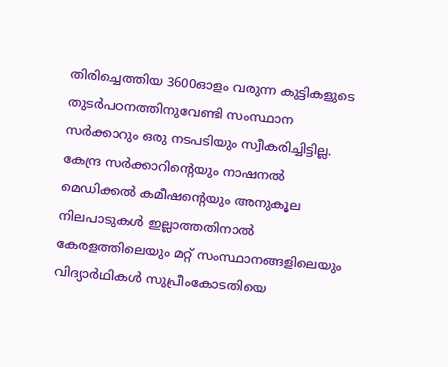തിരിച്ചെത്തിയ 3600ഓളം വരുന്ന കുട്ടികളുടെ തുടർപഠനത്തിനുവേണ്ടി സംസ്ഥാന സർക്കാറും ഒരു നടപടിയും സ്വീകരിച്ചിട്ടില്ല. കേന്ദ്ര സർക്കാറിന്റെയും നാഷനൽ മെഡിക്കൽ കമീഷന്റെയും അനുകൂല നിലപാടുകൾ ഇല്ലാത്തതിനാൽ കേരളത്തിലെയും മറ്റ് സംസ്ഥാനങ്ങളിലെയും വിദ്യാർഥികൾ സുപ്രീംകോടതിയെ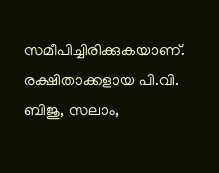സമീപിച്ചിരിക്കുകയാണ്. രക്ഷിതാക്കളായ പി.വി. ബിജു, സലാം,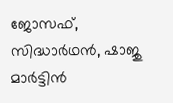ജോസഫ്, സിദ്ധാർഥൻ, ഷാജു മാർട്ടിൻ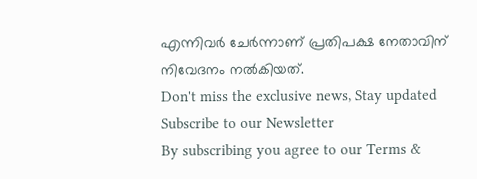എന്നിവർ ചേർന്നാണ് പ്രതിപക്ഷ നേതാവിന് നിവേദനം നൽകിയത്.
Don't miss the exclusive news, Stay updated
Subscribe to our Newsletter
By subscribing you agree to our Terms &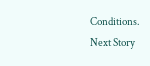Conditions.
Next Story